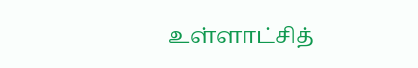உள்ளாட்சித்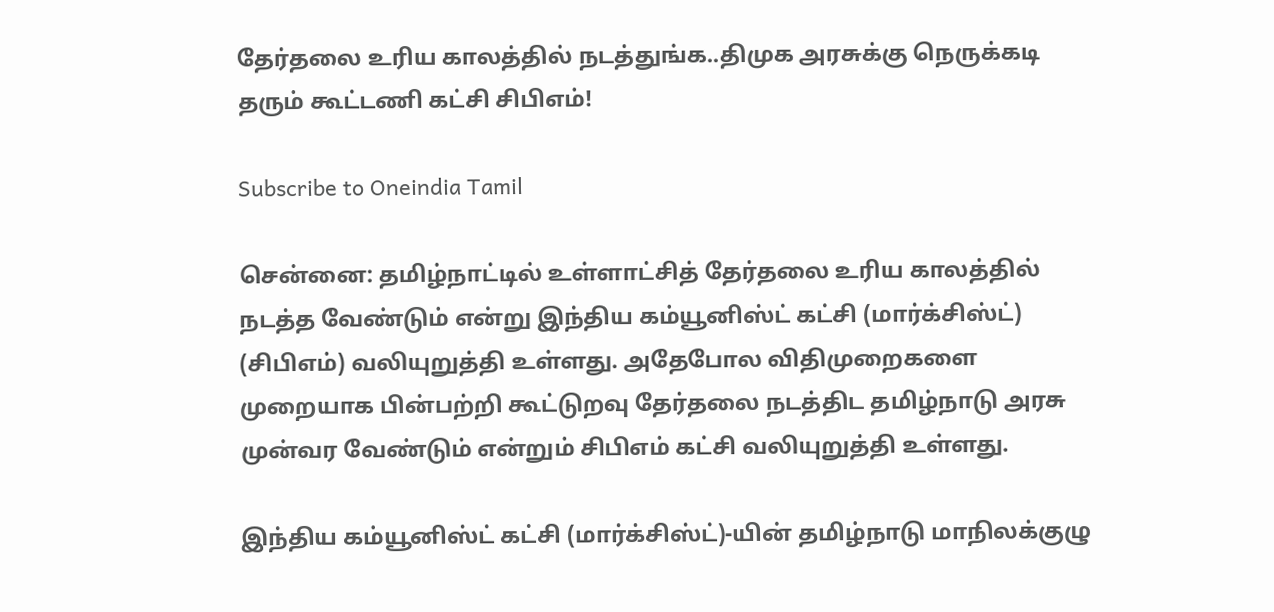தேர்தலை உரிய காலத்தில் நடத்துங்க..திமுக அரசுக்கு நெருக்கடி தரும் கூட்டணி கட்சி சிபிஎம்!

Subscribe to Oneindia Tamil

சென்னை: தமிழ்நாட்டில் உள்ளாட்சித் தேர்தலை உரிய காலத்தில் நடத்த வேண்டும் என்று இந்திய கம்யூனிஸ்ட் கட்சி (மார்க்சிஸ்ட்) (சிபிஎம்) வலியுறுத்தி உள்ளது. அதேபோல விதிமுறைகளை முறையாக பின்பற்றி கூட்டுறவு தேர்தலை நடத்திட தமிழ்நாடு அரசு முன்வர வேண்டும் என்றும் சிபிஎம் கட்சி வலியுறுத்தி உள்ளது.

இந்திய கம்யூனிஸ்ட் கட்சி (மார்க்சிஸ்ட்)-யின் தமிழ்நாடு மாநிலக்குழு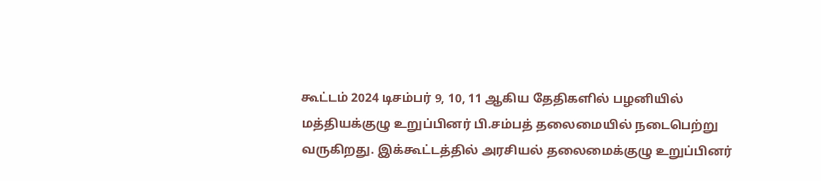கூட்டம் 2024 டிசம்பர் 9, 10, 11 ஆகிய தேதிகளில் பழனியில் மத்தியக்குழு உறுப்பினர் பி.சம்பத் தலைமையில் நடைபெற்று வருகிறது. இக்கூட்டத்தில் அரசியல் தலைமைக்குழு உறுப்பினர்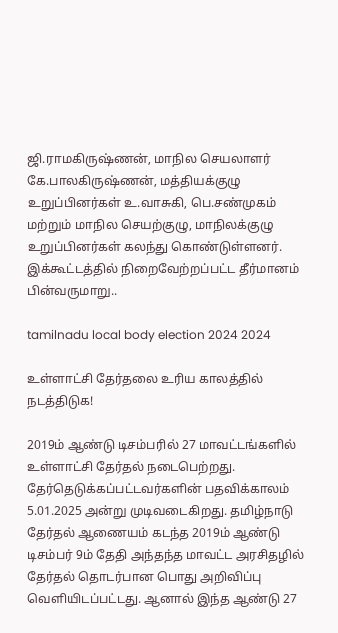ஜி.ராமகிருஷ்ணன், மாநில செயலாளர் கே.பாலகிருஷ்ணன், மத்தியக்குழு உறுப்பினர்கள் உ.வாசுகி, பெ.சண்முகம் மற்றும் மாநில செயற்குழு, மாநிலக்குழு உறுப்பினர்கள் கலந்து கொண்டுள்ளனர். இக்கூட்டத்தில் நிறைவேற்றப்பட்ட தீர்மானம் பின்வருமாறு..

tamilnadu local body election 2024 2024

உள்ளாட்சி தேர்தலை உரிய காலத்தில் நடத்திடுக!

2019ம் ஆண்டு டிசம்பரில் 27 மாவட்டங்களில் உள்ளாட்சி தேர்தல் நடைபெற்றது. தேர்தெடுக்கப்பட்டவர்களின் பதவிக்காலம் 5.01.2025 அன்று முடிவடைகிறது. தமிழ்நாடு தேர்தல் ஆணையம் கடந்த 2019ம் ஆண்டு டிசம்பர் 9ம் தேதி அந்தந்த மாவட்ட அரசிதழில் தேர்தல் தொடர்பான பொது அறிவிப்பு வெளியிடப்பட்டது. ஆனால் இந்த ஆண்டு 27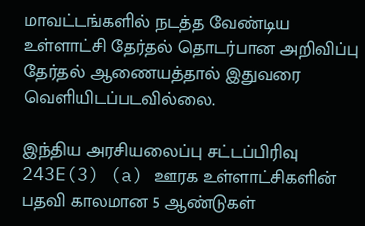மாவட்டங்களில் நடத்த வேண்டிய உள்ளாட்சி தேர்தல் தொடர்பான அறிவிப்பு தேர்தல் ஆணையத்தால் இதுவரை வெளியிடப்படவில்லை.

இந்திய அரசியலைப்பு சட்டப்பிரிவு 243E(3) (a) ஊரக உள்ளாட்சிகளின் பதவி காலமான 5 ஆண்டுகள்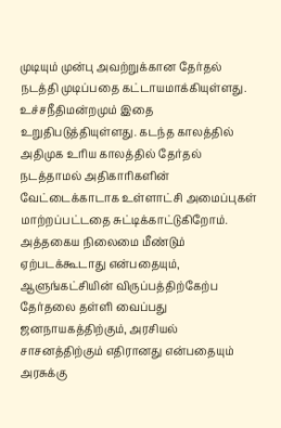முடியும் முன்பு அவற்றுக்கான தேர்தல் நடத்தி முடிப்பதை கட்டாயமாக்கியுள்ளது. உச்சநீதிமன்றமும் இதை உறுதிபடுத்தியுள்ளது. கடந்த காலத்தில் அதிமுக உரிய காலத்தில் தேர்தல் நடத்தாமல் அதிகாரிகளின் வேட்டைக்காடாக உள்ளாட்சி அமைப்புகள் மாற்றப்பட்டதை சுட்டிக்காட்டுகிறோம். அத்தகைய நிலைமை மீண்டும் ஏற்படக்கூடாது என்பதையும், ஆளுங்கட்சியின் விருப்பத்திற்கேற்ப தேர்தலை தள்ளி வைப்பது ஜனநாயகத்திற்கும், அரசியல் சாசனத்திற்கும் எதிரானது என்பதையும் அரசுக்கு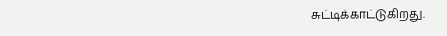சுட்டிக்காட்டுகிறது.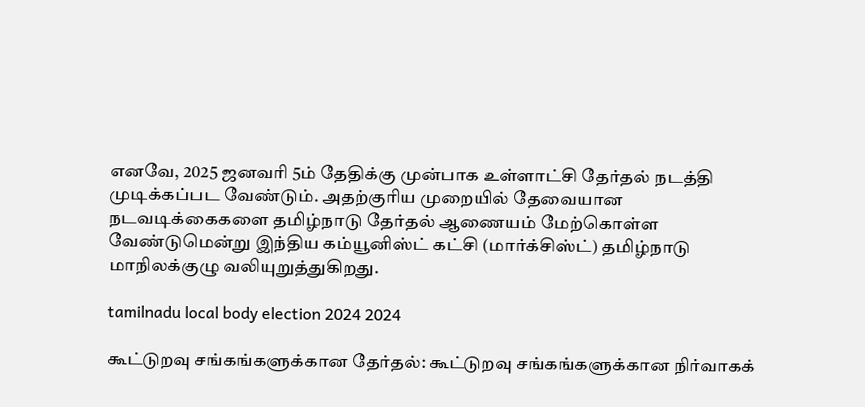எனவே, 2025 ஜனவரி 5ம் தேதிக்கு முன்பாக உள்ளாட்சி தேர்தல் நடத்தி முடிக்கப்பட வேண்டும். அதற்குரிய முறையில் தேவையான நடவடிக்கைகளை தமிழ்நாடு தேர்தல் ஆணையம் மேற்கொள்ள வேண்டுமென்று இந்திய கம்யூனிஸ்ட் கட்சி (மார்க்சிஸ்ட்) தமிழ்நாடு மாநிலக்குழு வலியுறுத்துகிறது.

tamilnadu local body election 2024 2024

கூட்டுறவு சங்கங்களுக்கான தேர்தல்: கூட்டுறவு சங்கங்களுக்கான நிர்வாகக்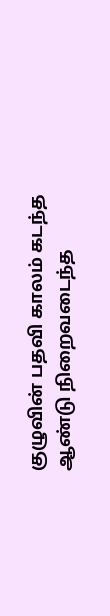குழுவின் பதவி காலம் கடந்த ஆண்டு நிறைவடைந்த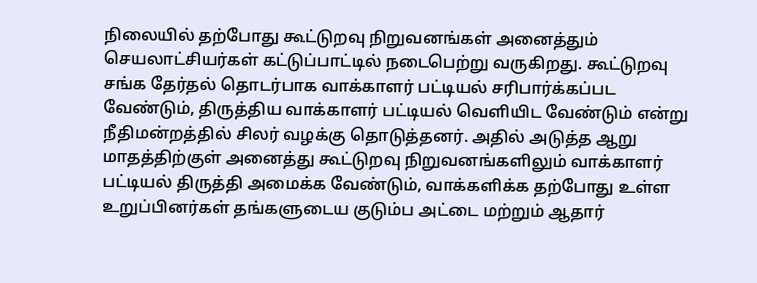நிலையில் தற்போது கூட்டுறவு நிறுவனங்கள் அனைத்தும் செயலாட்சியர்கள் கட்டுப்பாட்டில் நடைபெற்று வருகிறது. கூட்டுறவு சங்க தேர்தல் தொடர்பாக வாக்காளர் பட்டியல் சரிபார்க்கப்பட வேண்டும், திருத்திய வாக்காளர் பட்டியல் வெளியிட வேண்டும் என்று நீதிமன்றத்தில் சிலர் வழக்கு தொடுத்தனர். அதில் அடுத்த ஆறு மாதத்திற்குள் அனைத்து கூட்டுறவு நிறுவனங்களிலும் வாக்காளர் பட்டியல் திருத்தி அமைக்க வேண்டும், வாக்களிக்க தற்போது உள்ள உறுப்பினர்கள் தங்களுடைய குடும்ப அட்டை மற்றும் ஆதார்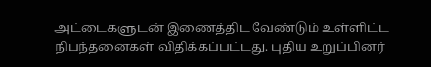அட்டைகளுடன் இணைத்திட வேண்டும் உள்ளிட்ட நிபந்தனைகள் விதிக்கப்பட்டது. புதிய உறுப்பினர்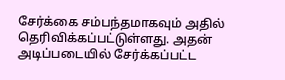சேர்க்கை சம்பந்தமாகவும் அதில் தெரிவிக்கப்பட்டுள்ளது. அதன் அடிப்படையில் சேர்க்கப்பட்ட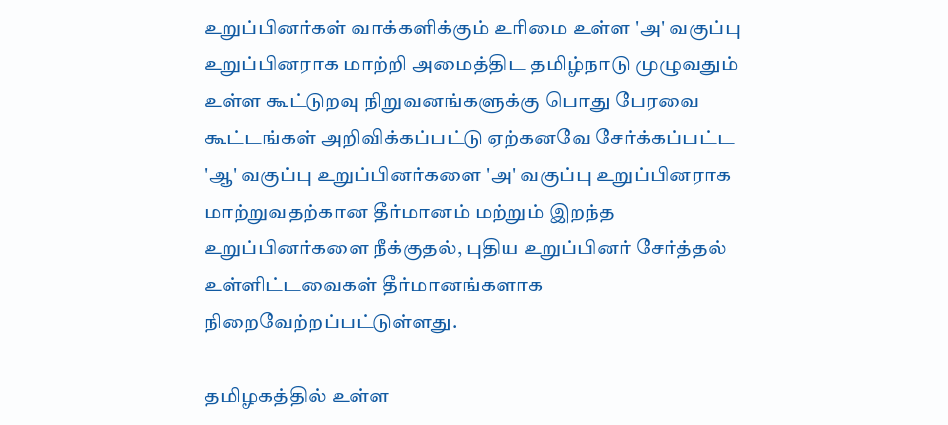உறுப்பினர்கள் வாக்களிக்கும் உரிமை உள்ள 'அ' வகுப்பு உறுப்பினராக மாற்றி அமைத்திட தமிழ்நாடு முழுவதும் உள்ள கூட்டுறவு நிறுவனங்களுக்கு பொது பேரவை கூட்டங்கள் அறிவிக்கப்பட்டு ஏற்கனவே சேர்க்கப்பட்ட 'ஆ' வகுப்பு உறுப்பினர்களை 'அ' வகுப்பு உறுப்பினராக மாற்றுவதற்கான தீர்மானம் மற்றும் இறந்த உறுப்பினர்களை நீக்குதல், புதிய உறுப்பினர் சேர்த்தல் உள்ளிட்டவைகள் தீர்மானங்களாக நிறைவேற்றப்பட்டுள்ளது.

தமிழகத்தில் உள்ள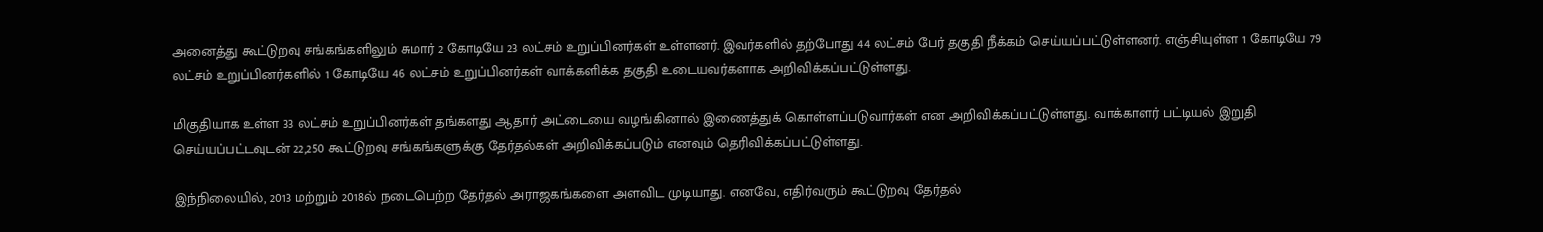அனைத்து கூட்டுறவு சங்கங்களிலும் சுமார் 2 கோடியே 23 லட்சம் உறுப்பினர்கள் உள்ளனர். இவர்களில் தற்போது 44 லட்சம் பேர் தகுதி நீக்கம் செய்யப்பட்டுள்ளனர். எஞ்சியுள்ள 1 கோடியே 79 லட்சம் உறுப்பினர்களில் 1 கோடியே 46 லட்சம் உறுப்பினர்கள் வாக்களிக்க தகுதி உடையவர்களாக அறிவிக்கப்பட்டுள்ளது.

மிகுதியாக உள்ள 33 லட்சம் உறுப்பினர்கள் தங்களது ஆதார் அட்டையை வழங்கினால் இணைத்துக் கொள்ளப்படுவார்கள் என அறிவிக்கப்பட்டுள்ளது. வாக்காளர் பட்டியல் இறுதி செய்யப்பட்டவுடன் 22,250 கூட்டுறவு சங்கங்களுக்கு தேர்தல்கள் அறிவிக்கப்படும் எனவும் தெரிவிக்கப்பட்டுள்ளது.

இந்நிலையில், 2013 மற்றும் 2018ல் நடைபெற்ற தேர்தல் அராஜகங்களை அளவிட முடியாது. எனவே, எதிர்வரும் கூட்டுறவு தேர்தல்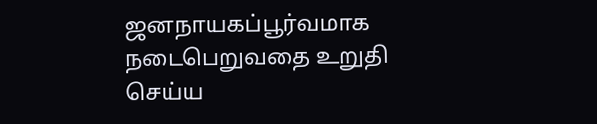ஜனநாயகப்பூர்வமாக நடைபெறுவதை உறுதி செய்ய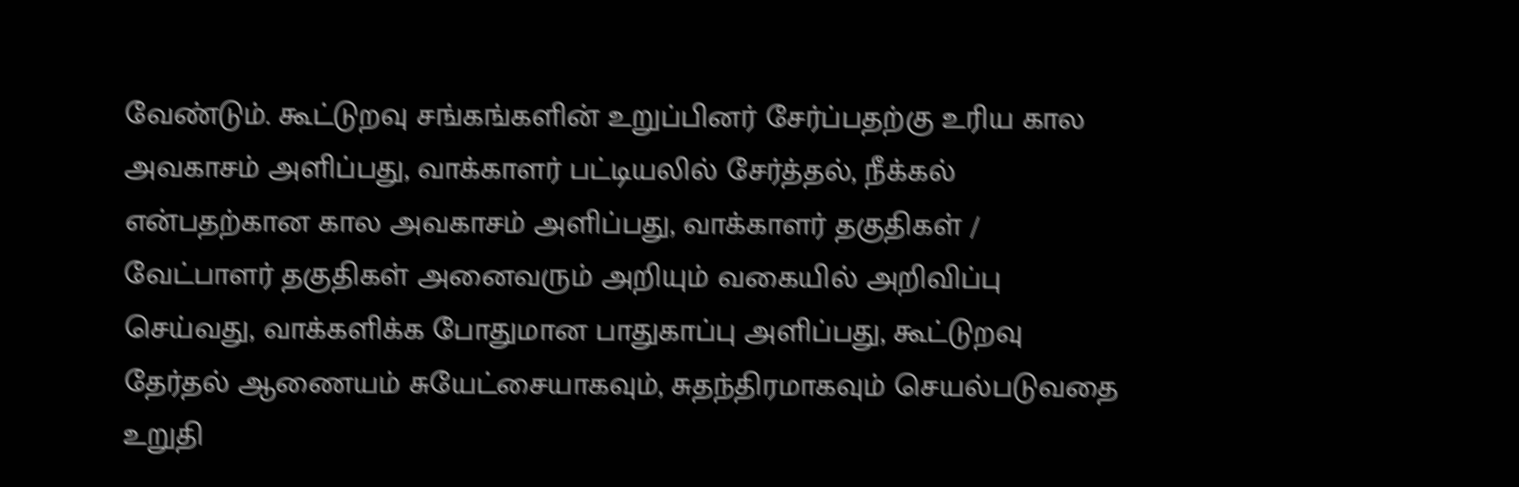வேண்டும். கூட்டுறவு சங்கங்களின் உறுப்பினர் சேர்ப்பதற்கு உரிய கால அவகாசம் அளிப்பது, வாக்காளர் பட்டியலில் சேர்த்தல், நீக்கல் என்பதற்கான கால அவகாசம் அளிப்பது, வாக்காளர் தகுதிகள் / வேட்பாளர் தகுதிகள் அனைவரும் அறியும் வகையில் அறிவிப்பு செய்வது, வாக்களிக்க போதுமான பாதுகாப்பு அளிப்பது, கூட்டுறவு தேர்தல் ஆணையம் சுயேட்சையாகவும், சுதந்திரமாகவும் செயல்படுவதை உறுதி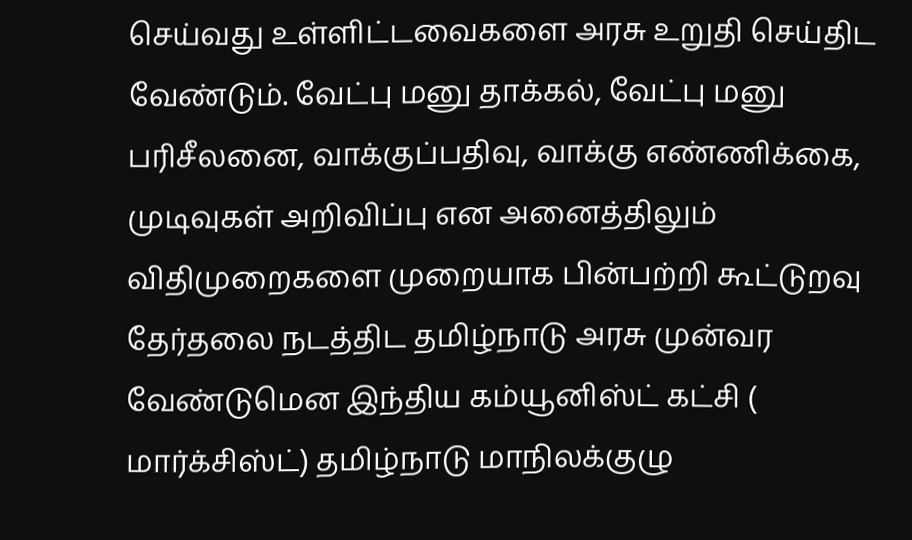செய்வது உள்ளிட்டவைகளை அரசு உறுதி செய்திட வேண்டும். வேட்பு மனு தாக்கல், வேட்பு மனு பரிசீலனை, வாக்குப்பதிவு, வாக்கு எண்ணிக்கை, முடிவுகள் அறிவிப்பு என அனைத்திலும் விதிமுறைகளை முறையாக பின்பற்றி கூட்டுறவு தேர்தலை நடத்திட தமிழ்நாடு அரசு முன்வர வேண்டுமென இந்திய கம்யூனிஸ்ட் கட்சி ( மார்க்சிஸ்ட்) தமிழ்நாடு மாநிலக்குழு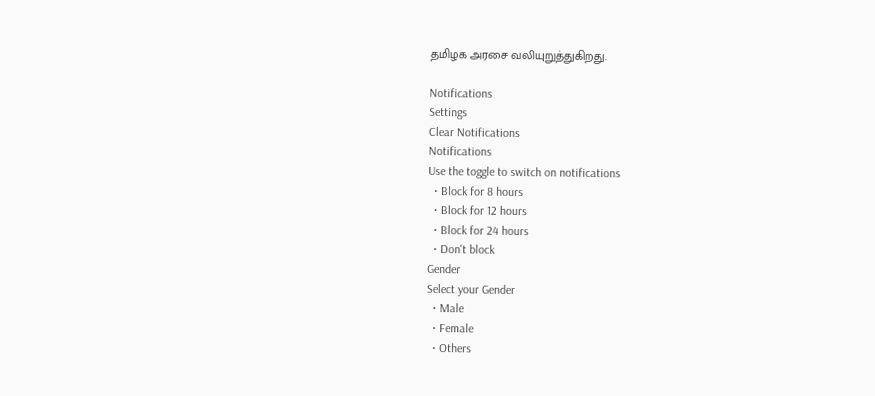தமிழக அரசை வலியுறுத்துகிறது.

Notifications
Settings
Clear Notifications
Notifications
Use the toggle to switch on notifications
  • Block for 8 hours
  • Block for 12 hours
  • Block for 24 hours
  • Don't block
Gender
Select your Gender
  • Male
  • Female
  • Others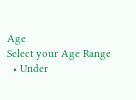Age
Select your Age Range
  • Under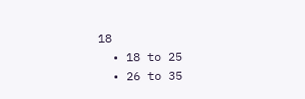18
  • 18 to 25
  • 26 to 35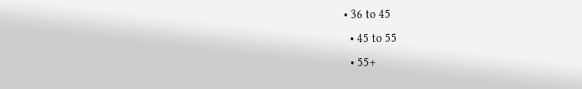• 36 to 45
  • 45 to 55
  • 55+